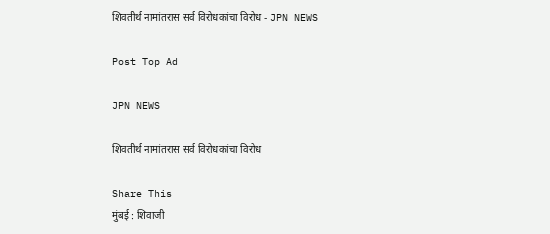शिवतीर्थ नामांतरास सर्व विरोधकांचा विरोध - JPN NEWS

Post Top Ad

JPN NEWS

शिवतीर्थ नामांतरास सर्व विरोधकांचा विरोध

Share This
मुंबई : शिवाजी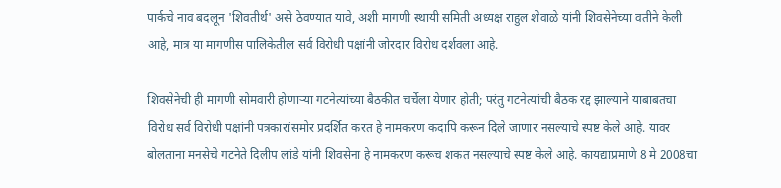पार्कचे नाव बदलून 'शिवतीर्थ' असे ठेवण्यात यावे, अशी मागणी स्थायी समिती अध्यक्ष राहुल शेवाळे यांनी शिवसेनेच्या वतीने केली आहे, मात्र या मागणीस पालिकेतील सर्व विरोधी पक्षांनी जोरदार विरोध दर्शवला आहे.

शिवसेनेची ही मागणी सोमवारी होणार्‍या गटनेत्यांच्या बैठकीत चर्चेला येणार होती; परंतु गटनेत्यांची बैठक रद्द झाल्याने याबाबतचा विरोध सर्व विरोधी पक्षांनी पत्रकारांसमोर प्रदर्शित करत हे नामकरण कदापि करून दिले जाणार नसल्याचे स्पष्ट केले आहे. यावर बोलताना मनसेचे गटनेते दिलीप लांडे यांनी शिवसेना हे नामकरण करूच शकत नसल्याचे स्पष्ट केले आहे. कायद्याप्रमाणे 8 मे 2008चा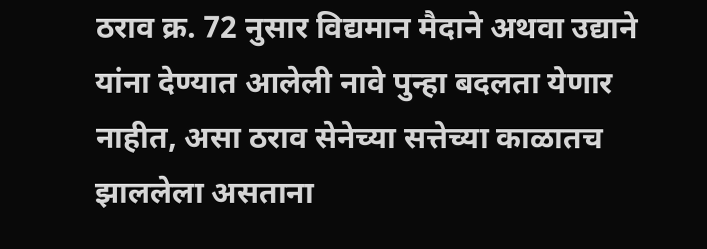ठराव क्र. 72 नुसार विद्यमान मैदाने अथवा उद्याने यांना देण्यात आलेली नावे पुन्हा बदलता येणार नाहीत, असा ठराव सेनेच्या सत्तेच्या काळातच झाललेला असताना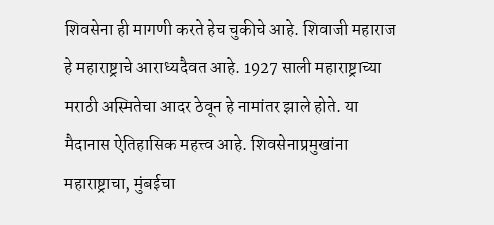शिवसेना ही मागणी करते हेच चुकीचे आहे. शिवाजी महाराज हे महाराष्ट्राचे आराध्यदैवत आहे. 1927 साली महाराष्ट्राच्या मराठी अस्मितेचा आदर ठेवून हे नामांतर झाले होते. या मैदानास ऐतिहासिक महत्त्व आहे. शिवसेनाप्रमुखांना महाराष्ट्राचा, मुंबईचा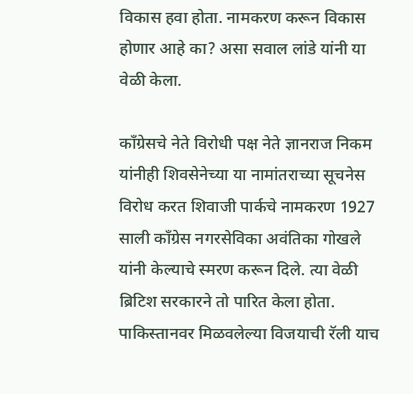विकास हवा होता. नामकरण करून विकास होणार आहे का? असा सवाल लांडे यांनी या वेळी केला.

काँग्रेसचे नेते विरोधी पक्ष नेते ज्ञानराज निकम यांनीही शिवसेनेच्या या नामांतराच्या सूचनेस विरोध करत शिवाजी पार्कचे नामकरण 1927 साली काँग्रेस नगरसेविका अवंतिका गोखले यांनी केल्याचे स्मरण करून दिले. त्या वेळी ब्रिटिश सरकारने तो पारित केला होता. पाकिस्तानवर मिळवलेल्या विजयाची रॅली याच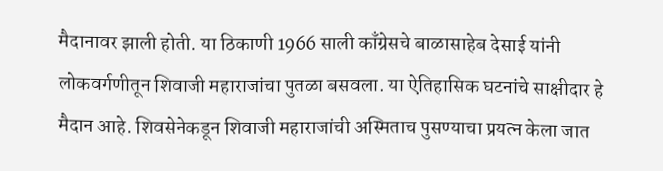मैदानावर झाली होती. या ठिकाणी 1966 साली काँग्रेसचे बाळासाहेब देसाई यांनी लोकवर्गणीतून शिवाजी महाराजांचा पुतळा बसवला. या ऐतिहासिक घटनांचे साक्षीदार हे मैदान आहे. शिवसेनेकडून शिवाजी महाराजांची अस्मिताच पुसण्याचा प्रयत्न केला जात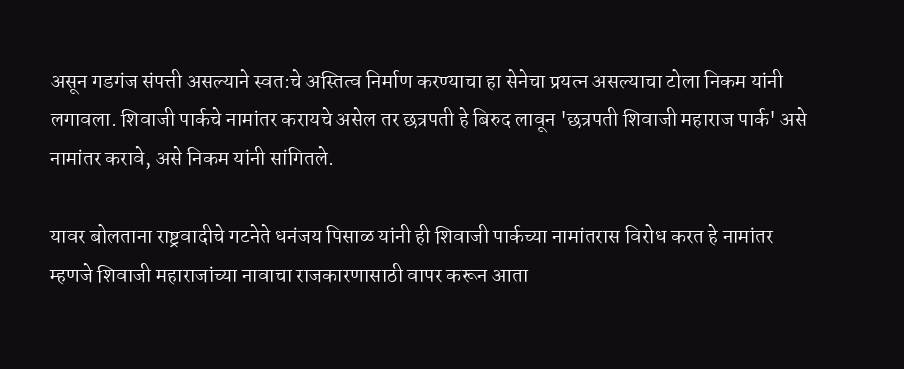असून गडगंज संपत्ती असल्याने स्वत:चे अस्तित्व निर्माण करण्याचा हा सेनेचा प्रयत्न असल्याचा टोला निकम यांनी लगावला. शिवाजी पार्कचे नामांतर करायचे असेल तर छत्रपती हे बिरुद लावून 'छत्रपती शिवाजी महाराज पार्क' असे नामांतर करावे, असे निकम यांनी सांगितले.

यावर बोलताना राष्ट्रवादीचे गटनेते धनंजय पिसाळ यांनी ही शिवाजी पार्कच्या नामांतरास विरोध करत हे नामांतर म्हणजे शिवाजी महाराजांच्या नावाचा राजकारणासाठी वापर करून आता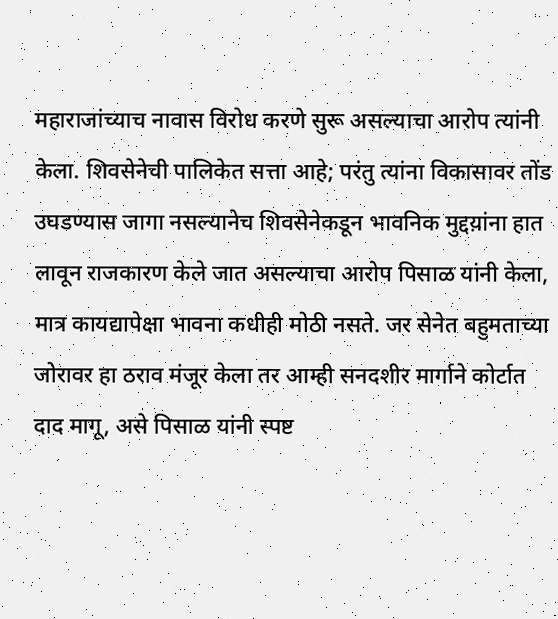महाराजांच्याच नावास विरोध करणे सुरू असल्याचा आरोप त्यांनी केला. शिवसेनेची पालिकेत सत्ता आहे; परंतु त्यांना विकासावर तोंड उघडण्यास जागा नसल्यानेच शिवसेनेकडून भावनिक मुद्दय़ांना हात लावून राजकारण केले जात असल्याचा आरोप पिसाळ यांनी केला, मात्र कायद्यापेक्षा भावना कधीही मोठी नसते. जर सेनेत बहुमताच्या जोरावर हा ठराव मंजूर केला तर आम्ही सनदशीर मार्गाने कोर्टात दाद मागू, असे पिसाळ यांनी स्पष्ट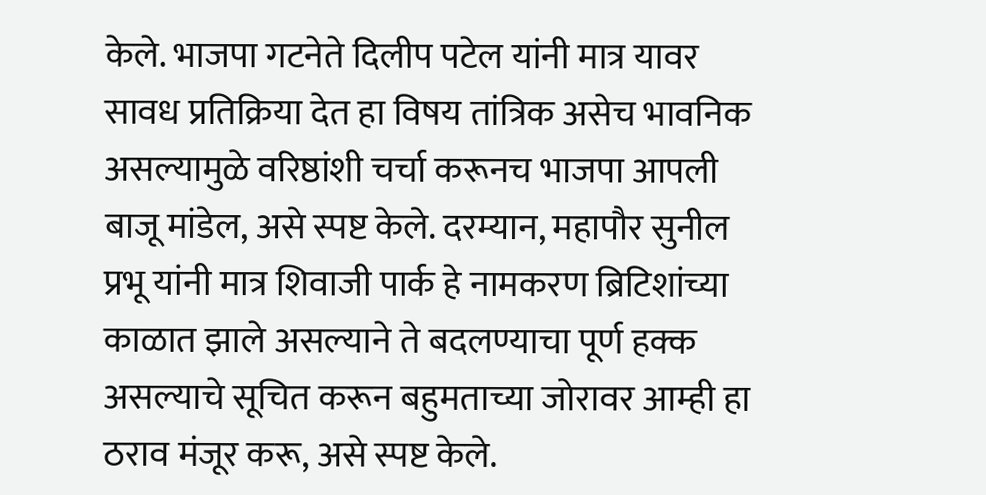केले. भाजपा गटनेते दिलीप पटेल यांनी मात्र यावर सावध प्रतिक्रिया देत हा विषय तांत्रिक असेच भावनिक असल्यामुळे वरिष्ठांशी चर्चा करूनच भाजपा आपली बाजू मांडेल, असे स्पष्ट केले. दरम्यान, महापौर सुनील प्रभू यांनी मात्र शिवाजी पार्क हे नामकरण ब्रिटिशांच्या काळात झाले असल्याने ते बदलण्याचा पूर्ण हक्क असल्याचे सूचित करून बहुमताच्या जोरावर आम्ही हा ठराव मंजूर करू, असे स्पष्ट केले.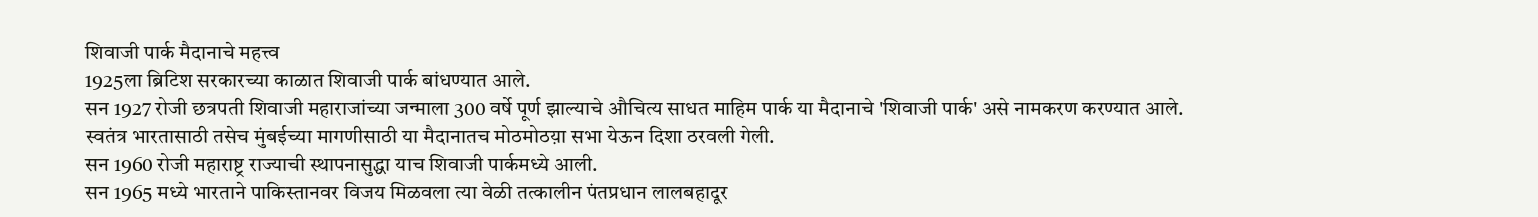शिवाजी पार्क मैदानाचे महत्त्व
1925ला ब्रिटिश सरकारच्या काळात शिवाजी पार्क बांधण्यात आले.
सन 1927 रोजी छत्रपती शिवाजी महाराजांच्या जन्माला 300 वर्षे पूर्ण झाल्याचे औचित्य साधत माहिम पार्क या मैदानाचे 'शिवाजी पार्क' असे नामकरण करण्यात आले.
स्वतंत्र भारतासाठी तसेच मुंबईच्या मागणीसाठी या मैदानातच मोठमोठय़ा सभा येऊन दिशा ठरवली गेली.
सन 1960 रोजी महाराष्ट्र राज्याची स्थापनासुद्धा याच शिवाजी पार्कमध्ये आली.
सन 1965 मध्ये भारताने पाकिस्तानवर विजय मिळवला त्या वेळी तत्कालीन पंतप्रधान लालबहादूर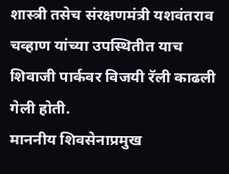शास्त्री तसेच संरक्षणमंत्री यशवंतराव चव्हाण यांच्या उपस्थितीत याच शिवाजी पार्कवर विजयी रॅली काढली गेली होती.
माननीय शिवसेनाप्रमुख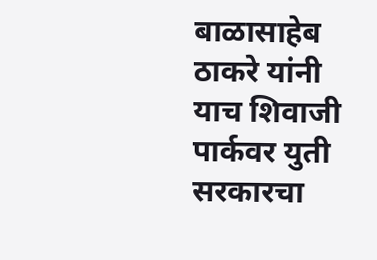बाळासाहेब ठाकरे यांनी याच शिवाजी पार्कवर युती सरकारचा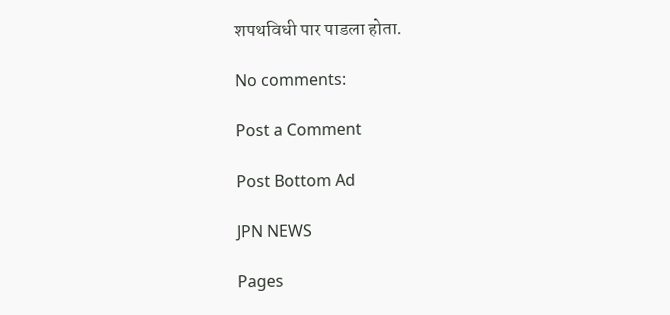शपथविधी पार पाडला होता.

No comments:

Post a Comment

Post Bottom Ad

JPN NEWS

Pages